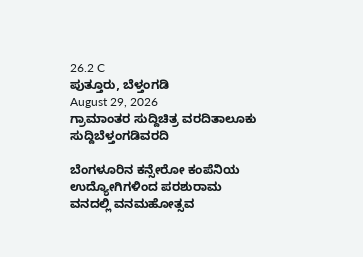26.2 C
ಪುತ್ತೂರು, ಬೆಳ್ತಂಗಡಿ
August 29, 2026
ಗ್ರಾಮಾಂತರ ಸುದ್ದಿಚಿತ್ರ ವರದಿತಾಲೂಕು ಸುದ್ದಿಬೆಳ್ತಂಗಡಿವರದಿ

ಬೆಂಗಳೂರಿನ ಕನ್ಸೇರೋ ಕಂಪೆನಿಯ ಉದ್ಯೋಗಿಗಳಿಂದ ಪರಶುರಾಮ ವನದಲ್ಲಿ ವನಮಹೋತ್ಸವ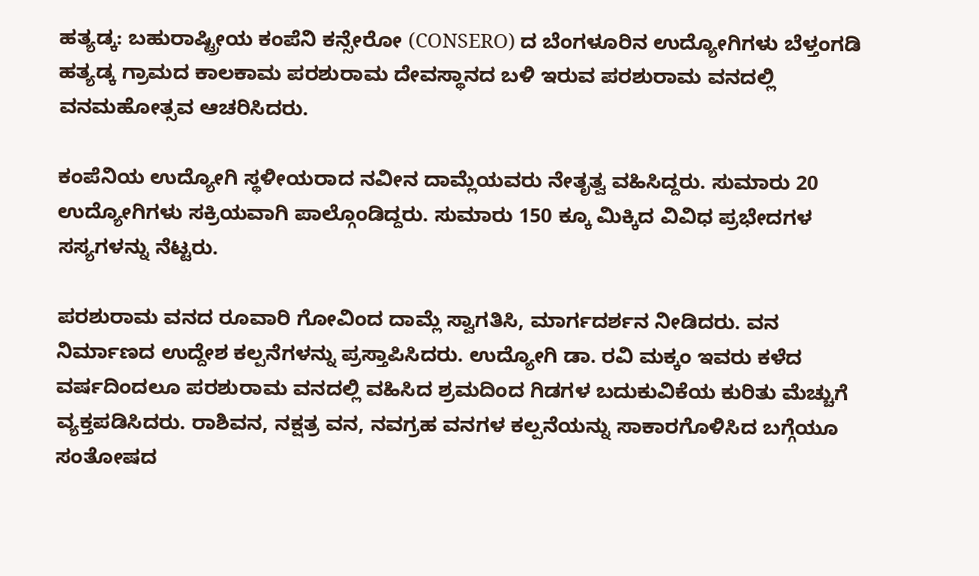ಹತ್ಯಡ್ಕ: ಬಹುರಾಷ್ಟ್ರೀಯ ಕಂಪೆನಿ ಕನ್ಸೇರೋ (CONSERO) ದ ಬೆಂಗಳೂರಿನ ಉದ್ಯೋಗಿಗಳು ಬೆಳ್ತಂಗಡಿ ಹತ್ಯಡ್ಕ ಗ್ರಾಮದ ಕಾಲಕಾಮ ಪರಶುರಾಮ ದೇವಸ್ಥಾನದ ಬಳಿ ಇರುವ ಪರಶುರಾಮ ವನದಲ್ಲಿ ವನಮಹೋತ್ಸವ ಆಚರಿಸಿದರು.

ಕಂಪೆನಿಯ ಉದ್ಯೋಗಿ ಸ್ಥಳೀಯರಾದ ನವೀನ ದಾಮ್ಲೆಯವರು ನೇತೃತ್ವ ವಹಿಸಿದ್ದರು. ಸುಮಾರು 20 ಉದ್ಯೋಗಿಗಳು ಸಕ್ರಿಯವಾಗಿ ಪಾಲ್ಗೊಂಡಿದ್ದರು. ಸುಮಾರು 150 ಕ್ಕೂ ಮಿಕ್ಕಿದ ವಿವಿಧ ಪ್ರಭೇದಗಳ ಸಸ್ಯಗಳನ್ನು ನೆಟ್ಟರು.

ಪರಶುರಾಮ ವನದ ರೂವಾರಿ ಗೋವಿಂದ ದಾಮ್ಲೆ ಸ್ವಾಗತಿಸಿ, ಮಾರ್ಗದರ್ಶನ ನೀಡಿದರು. ವನ ನಿರ್ಮಾಣದ ಉದ್ದೇಶ ಕಲ್ಪನೆಗಳನ್ನು ಪ್ರಸ್ತಾಪಿಸಿದರು. ಉದ್ಯೋಗಿ ಡಾ. ರವಿ ಮಕ್ಕಂ ಇವರು ಕಳೆದ ವರ್ಷದಿಂದಲೂ ಪರಶುರಾಮ ವನದಲ್ಲಿ ವಹಿಸಿದ ಶ್ರಮದಿಂದ ಗಿಡಗಳ ಬದುಕುವಿಕೆಯ ಕುರಿತು ಮೆಚ್ಚುಗೆ ವ್ಯಕ್ತಪಡಿಸಿದರು. ರಾಶಿವನ, ನಕ್ಷತ್ರ ವನ, ನವಗ್ರಹ ವನಗಳ ಕಲ್ಪನೆಯನ್ನು ಸಾಕಾರಗೊಳಿಸಿದ ಬಗ್ಗೆಯೂ ಸಂತೋಷದ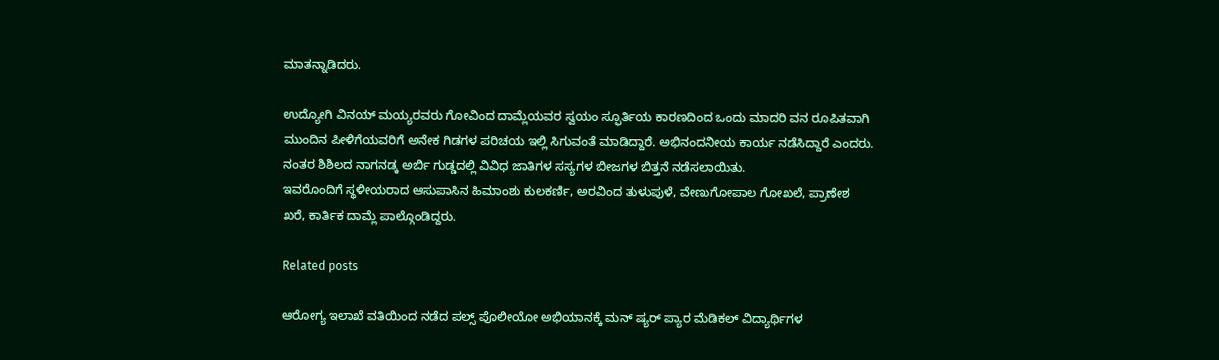ಮಾತನ್ನಾಡಿದರು.

ಉದ್ಯೋಗಿ ವಿನಯ್ ಮಯ್ಯರವರು ಗೋವಿಂದ ದಾಮ್ಲೆಯವರ ಸ್ವಯಂ ಸ್ಫೂರ್ತಿಯ ಕಾರಣದಿಂದ ಒಂದು ಮಾದರಿ ವನ ರೂಪಿತವಾಗಿ ಮುಂದಿನ ಪೀಳಿಗೆಯವರಿಗೆ ಅನೇಕ ಗಿಡಗಳ ಪರಿಚಯ ಇಲ್ಲಿ ಸಿಗುವಂತೆ ಮಾಡಿದ್ದಾರೆ. ಅಭಿನಂದನೀಯ ಕಾರ್ಯ ನಡೆಸಿದ್ದಾರೆ ಎಂದರು. ನಂತರ ಶಿಶಿಲದ ನಾಗನಡ್ಕ ಅರ್ಬಿ ಗುಡ್ಡದಲ್ಲಿ ವಿವಿಧ ಜಾತಿಗಳ ಸಸ್ಯಗಳ ಬೀಜಗಳ ಬಿತ್ತನೆ ನಡೆಸಲಾಯಿತು.
ಇವರೊಂದಿಗೆ ಸ್ಥಳೀಯರಾದ ಆಸುಪಾಸಿನ ಹಿಮಾಂಶು ಕುಲಕರ್ಣಿ, ಅರವಿಂದ ತುಳುಪುಳೆ, ವೇಣುಗೋಪಾಲ ಗೋಖಲೆ, ಪ್ರಾಣೇಶ ಖರೆ, ಕಾರ್ತಿಕ ದಾಮ್ಲೆ ಪಾಲ್ಗೊಂಡಿದ್ದರು.

Related posts

ಆರೋಗ್ಯ ಇಲಾಖೆ ವತಿಯಿಂದ ನಡೆದ ಪಲ್ಸ್ ಪೊಲೀಯೋ ಅಭಿಯಾನಕ್ಕೆ ಮನ್ ಷ್ಯರ್ ಪ್ಯಾರ ಮೆಡಿಕಲ್ ವಿದ್ಯಾರ್ಥಿಗಳ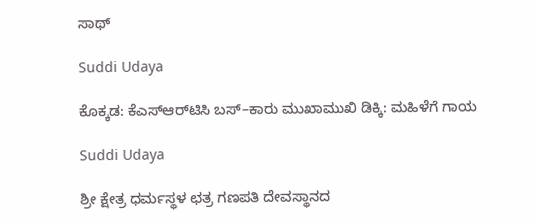ಸಾಥ್

Suddi Udaya

ಕೊಕ್ಕಡ: ಕೆಎಸ್ಆರ್‌ಟಿಸಿ ಬಸ್–ಕಾರು ಮುಖಾಮುಖಿ ಡಿಕ್ಕಿ: ಮಹಿಳೆಗೆ ಗಾಯ

Suddi Udaya

ಶ್ರೀ ಕ್ಷೇತ್ರ ಧರ್ಮಸ್ಥಳ ಛತ್ರ ಗಣಪತಿ ದೇವಸ್ಥಾನದ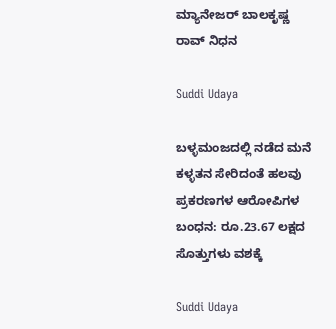ಮ್ಯಾನೇಜರ್ ಬಾಲಕೃಷ್ಣ ರಾವ್ ನಿಧನ

Suddi Udaya

ಬಳ್ಳಮಂಜದಲ್ಲಿ ನಡೆದ ಮನೆ ಕಳ್ಳತನ ಸೇರಿದಂತೆ ಹಲವು ಪ್ರಕರಣಗಳ ಆರೋಪಿಗಳ ಬಂಧನ: ರೂ.23.67 ಲಕ್ಷದ ಸೊತ್ತುಗಳು ವಶಕ್ಕೆ

Suddi Udaya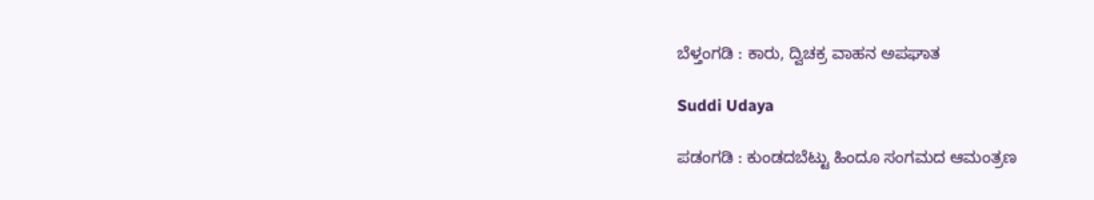ಬೆಳ್ತಂಗಡಿ : ಕಾರು, ದ್ವಿಚಕ್ರ ವಾಹನ ಅಪಘಾತ

Suddi Udaya

ಪಡಂಗಡಿ : ಕುಂಡದಬೆಟ್ಟು ಹಿಂದೂ ಸಂಗಮದ ಆಮಂತ್ರಣ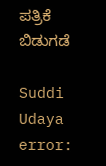ಪತ್ರಿಕೆ ಬಿಡುಗಡೆ

Suddi Udaya
error: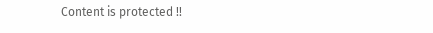Content is protected !!